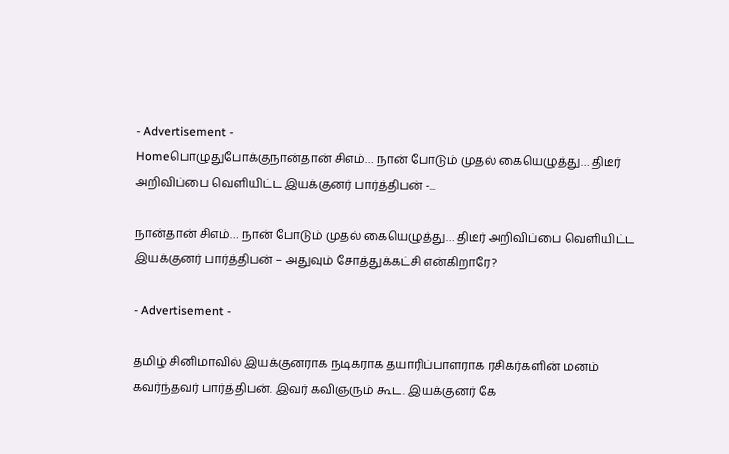- Advertisement -
Homeபொழுதுபோக்குநான்தான் சிஎம்… நான் போடும் முதல் கையெழுத்து… திடீர் அறிவிப்பை வெளியிட்ட இயக்குனர் பார்த்திபன் -...

நான்தான் சிஎம்… நான் போடும் முதல் கையெழுத்து… திடீர் அறிவிப்பை வெளியிட்ட இயக்குனர் பார்த்திபன் – அதுவும் சோத்துக்கட்சி என்கிறாரே?

- Advertisement -

தமிழ் சினிமாவில் இயக்குனராக நடிகராக தயாரிப்பாளராக ரசிகர்களின் மனம் கவர்ந்தவர் பார்த்திபன். இவர் கவிஞரும் கூட. இயக்குனர் கே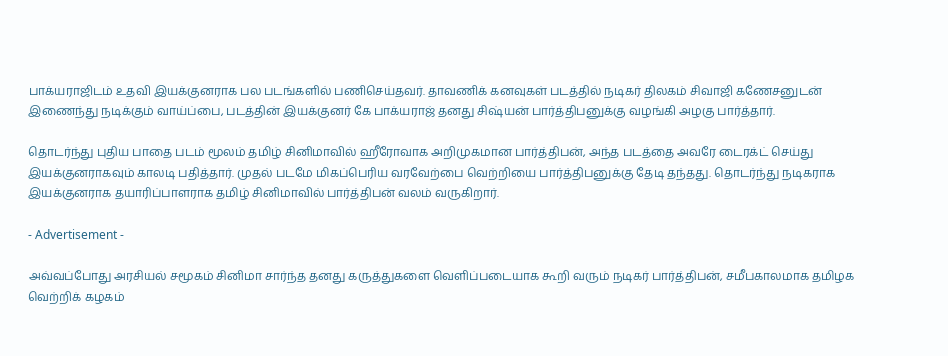பாக்யராஜிடம் உதவி இயக்குனராக பல படங்களில் பணிசெய்தவர். தாவணிக் கனவுகள் படத்தில் நடிகர் திலகம் சிவாஜி கணேசனுடன் இணைந்து நடிக்கும் வாய்ப்பை, படத்தின் இயக்குனர் கே பாக்யராஜ் தனது சிஷ்யன் பார்த்திபனுக்கு வழங்கி அழகு பார்த்தார்.

தொடர்ந்து புதிய பாதை படம் மூலம் தமிழ் சினிமாவில் ஹீரோவாக அறிமுகமான பார்த்திபன், அந்த படத்தை அவரே டைரக்ட் செய்து இயக்குனராகவும் காலடி பதித்தார். முதல் படமே மிகப்பெரிய வரவேற்பை வெற்றியை பார்த்திபனுக்கு தேடி தந்தது. தொடர்ந்து நடிகராக இயக்குனராக தயாரிப்பாளராக தமிழ் சினிமாவில் பார்த்திபன் வலம் வருகிறார்.

- Advertisement -

அவ்வப்போது அரசியல் சமூகம் சினிமா சார்ந்த தனது கருத்துகளை வெளிப்படையாக கூறி வரும் நடிகர் பார்த்திபன், சமீபகாலமாக தமிழக வெற்றிக் கழகம்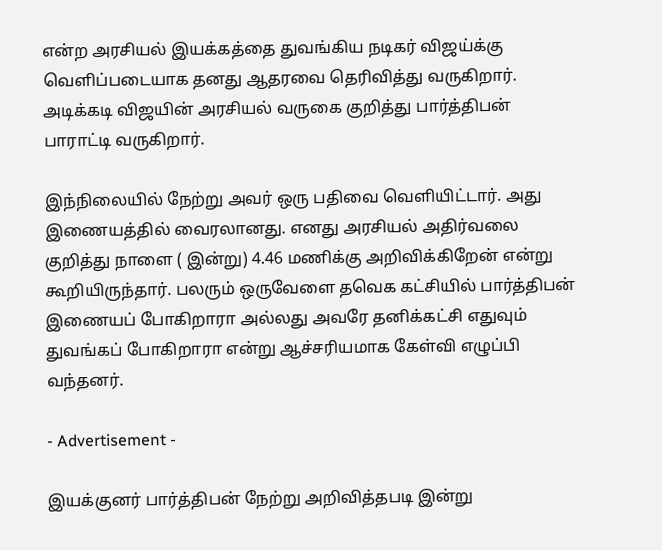என்ற அரசியல் இயக்கத்தை துவங்கிய நடிகர் விஜய்க்கு வெளிப்படையாக தனது ஆதரவை தெரிவித்து வருகிறார். அடிக்கடி விஜயின் அரசியல் வருகை குறித்து பார்த்திபன் பாராட்டி வருகிறார்.

இந்நிலையில் நேற்று அவர் ஒரு பதிவை வெளியிட்டார். அது இணையத்தில் வைரலானது. எனது அரசியல் அதிர்வலை குறித்து நாளை ( இன்று) 4.46 மணிக்கு அறிவிக்கிறேன் என்று கூறியிருந்தார். பலரும் ஒருவேளை தவெக கட்சியில் பார்த்திபன் இணையப் போகிறாரா அல்லது அவரே தனிக்கட்சி எதுவும் துவங்கப் போகிறாரா என்று ஆச்சரியமாக கேள்வி எழுப்பி வந்தனர்.

- Advertisement -

இயக்குனர் பார்த்திபன் நேற்று அறிவித்தபடி இன்று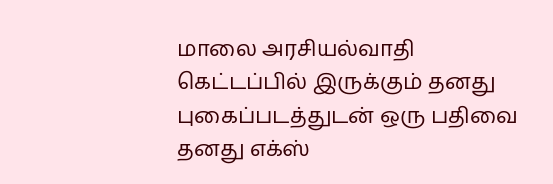மாலை அரசியல்வாதி கெட்டப்பில் இருக்கும் தனது புகைப்படத்துடன் ஒரு பதிவை தனது எக்ஸ்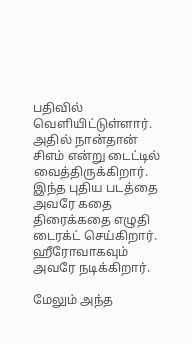பதிவில் வெளியிட்டுள்ளார். அதில் நான்தான் சிஎம் என்று டைட்டில் வைத்திருக்கிறார். இந்த புதிய படத்தை அவரே கதை திரைக்கதை எழுதி டைரக்ட் செய்கிறார். ஹீரோவாகவும் அவரே நடிக்கிறார்.

மேலும் அந்த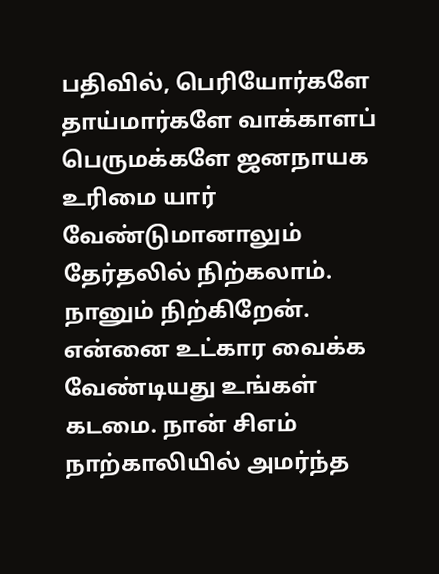பதிவில், பெரியோர்களே தாய்மார்களே வாக்காளப் பெருமக்களே ஜனநாயக உரிமை யார் வேண்டுமானாலும் தேர்தலில் நிற்கலாம். நானும் நிற்கிறேன். என்னை உட்கார வைக்க வேண்டியது உங்கள் கடமை. நான் சிஎம் நாற்காலியில் அமர்ந்த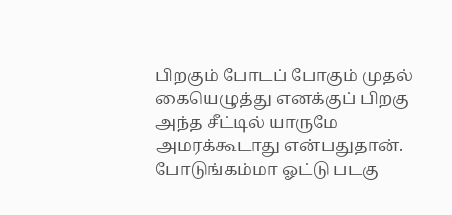பிறகும் போடப் போகும் முதல் கையெழுத்து எனக்குப் பிறகு அந்த சீட்டில் யாருமே அமரக்கூடாது என்பதுதான். போடுங்கம்மா ஓட்டு படகு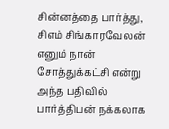சின்னத்தை பார்த்து, சிஎம் சிங்காரவேலன் எனும் நான் சோத்துக்கட்சி என்று அந்த பதிவில் பார்த்திபன் நக்கலாக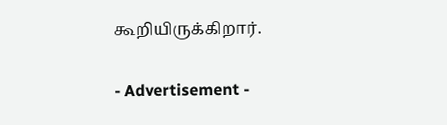கூறியிருக்கிறார்.

- Advertisement -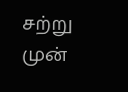சற்று முன்